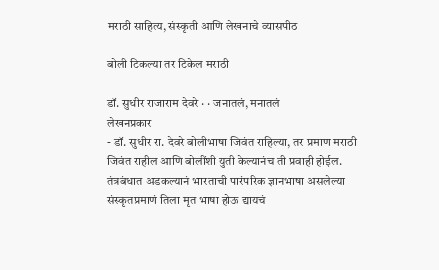मराठी साहित्य, संस्कृती आणि लेखनाचे व्यासपीठ

बोली टिकल्या तर टिकेल मराठी

डॉ. सुधीर राजाराम देवरे · · जनातलं, मनातलं
लेखनप्रकार
- डॉ. सुधीर रा. देवरे बोलीभाषा जिवंत राहिल्या, तर प्रमाण मराठी जिवंत राहील आणि बोलींशी युती केल्यानंच ती प्रवाही होईल. तंत्रबंधात अडकल्यानं भारताची पारंपरिक ज्ञानभाषा असलेल्या संस्कृतप्रमाणं तिला मृत भाषा होऊ द्यायचं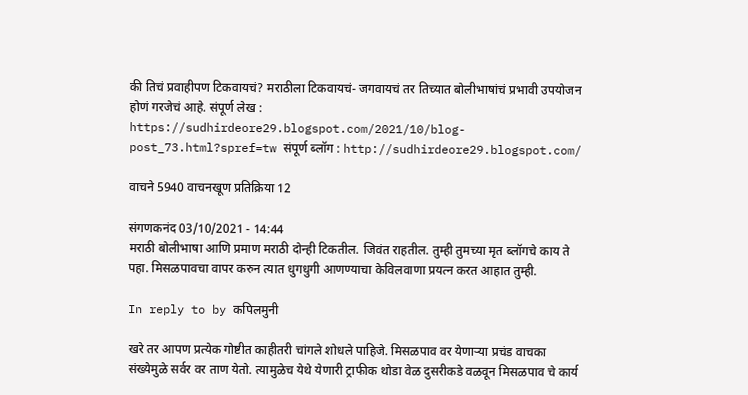की तिचं प्रवाहीपण टिकवायचं? मराठीला टिकवायचं- जगवायचं तर तिच्यात बोलीभाषांचं प्रभावी उपयोजन होणं गरजेचं आहे. संपूर्ण लेख : https://sudhirdeore29.blogspot.com/2021/10/blog-post_73.html?spref=tw संपूर्ण ब्लॉग : http://sudhirdeore29.blogspot.com/

वाचने 5940 वाचनखूण प्रतिक्रिया 12

संगणकनंद 03/10/2021 - 14:44
मराठी बोलीभाषा आणि प्रमाण मराठी दोन्ही टिकतील. जिवंत राहतील. तुम्ही तुमच्या मृत ब्लॉगचे काय ते पहा. मिसळपावचा वापर करुन त्यात धुगधुगी आणण्याचा केविलवाणा प्रयत्न करत आहात तुम्ही.

In reply to by कपिलमुनी

खरे तर आपण प्रत्येक गोष्टीत काहीतरी चांगले शोधले पाहिजे. मिसळपाव वर येणार्‍या प्रचंड वाचका संख्येमुळे सर्वर वर ताण येतो. त्यामुळेच येथे येणारी ट्राफीक थोडा वेळ दुसरीकडे वळवून मिसळपाव चे कार्य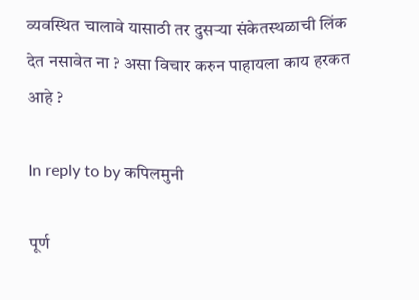व्यवस्थित चालावे यासाठी तर दुसर्‍या संकेतस्थळाची लिंक देत नसावेत ना ? असा विचार करुन पाहायला काय हरकत आहे ?

In reply to by कपिलमुनी

पूर्ण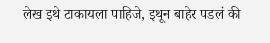लेख इथे टाकायला पाहिजे, इथून बाहेर पडलं की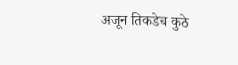अजून तिकडेच कुठे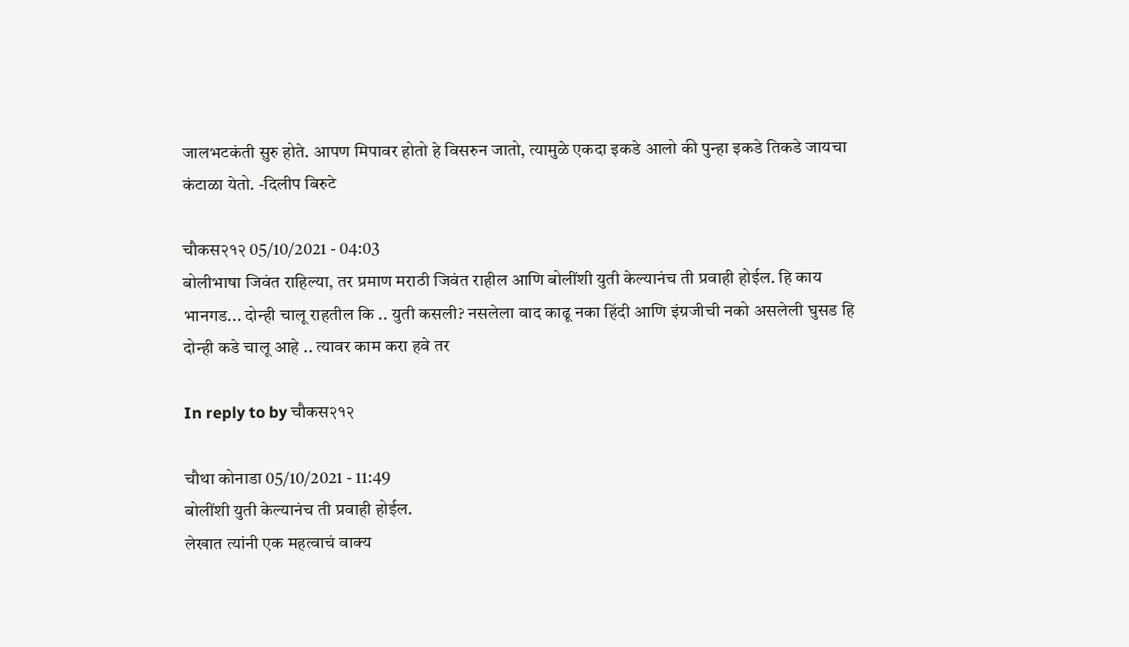जालभटकंती सुरु होते. आपण मिपावर होतो हे विसरुन जातो, त्यामुळे एकदा इकडे आलो की पुन्हा इकडे तिकडे जायचा कंटाळा येतो. -दिलीप बिरुटे

चौकस२१२ 05/10/2021 - 04:03
बोलीभाषा जिवंत राहिल्या, तर प्रमाण मराठी जिवंत राहील आणि बोलींशी युती केल्यानंच ती प्रवाही होईल. हि काय भानगड... दोन्ही चालू राहतील कि .. युती कसली? नसलेला वाद काढू नका हिंदी आणि इंग्रजीची नको असलेली घुसड हि दोन्ही कडे चालू आहे .. त्यावर काम करा हवे तर

In reply to by चौकस२१२

चौथा कोनाडा 05/10/2021 - 11:49
बोलींशी युती केल्यानंच ती प्रवाही होईल.
लेखात त्यांनी एक महत्वाचं वाक्य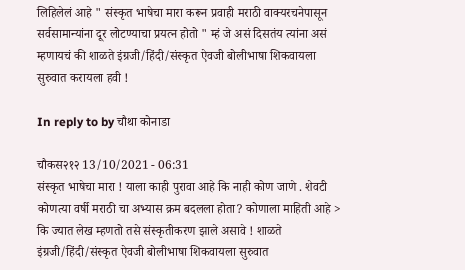लिहिलेलं आहे " संस्कृत भाषेचा मारा करून प्रवाही मराठी वाक्यरचनेपासून सर्वसामान्यांना दूर लोटण्याचा प्रयत्न होतो " म्हं जे असं दिसतंय त्यांना असं म्हणायचं की शाळते इंग्रजी/हिंदी/संस्कृत ऐवजी बोलीभाषा शिकवायला सुरुवात करायला हवी !

In reply to by चौथा कोनाडा

चौकस२१२ 13/10/2021 - 06:31
संस्कृत भाषेचा मारा ! याला काही पुरावा आहे कि नाही कोण जाणे . शेवटी कोणत्या वर्षी मराठी चा अभ्यास क्रम बदलला होता? कोणाला माहिती आहे > कि ज्यात लेख म्हणतो तसे संस्कृतीकरण झाले असावे ! शाळते इंग्रजी/हिंदी/संस्कृत ऐवजी बोलीभाषा शिकवायला सुरुवात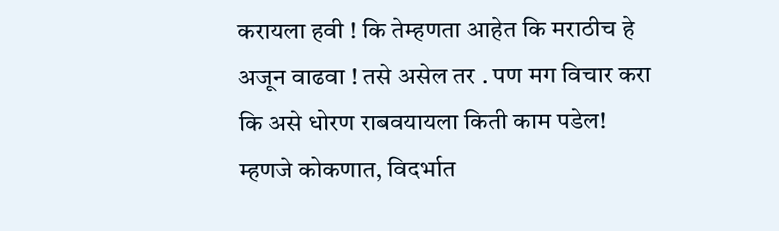करायला हवी ! कि तेम्हणता आहेत कि मराठीच हे अजून वाढवा ! तसे असेल तर . पण मग विचार करा कि असे धोरण राबवयायला किती काम पडेल! म्हणजे कोकणात, विदर्भात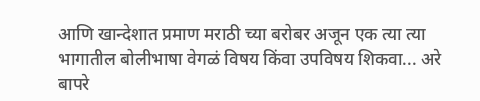आणि खान्देशात प्रमाण मराठी च्या बरोबर अजून एक त्या त्या भागातील बोलीभाषा वेगळं विषय किंवा उपविषय शिकवा... अरे बापरे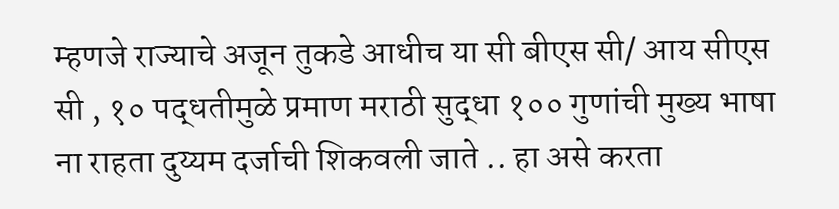म्हणजे राज्याचे अजून तुकडे आधीच या सी बीएस सी/ आय सीएस सी , १० पद्धतीमुळे प्रमाण मराठी सुद्धा १०० गुणांची मुख्य भाषा ना राहता दुय्यम दर्जाची शिकवली जाते .. हा असे करता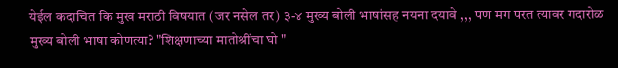येईल कदाचित कि मुख मराठी विषयात (जर नसेल तर) ३-४ मुख्य बोली भाषांसह नयना दयावे ,,, पण मग परत त्यावर गदारोळ मुख्य बोली भाषा कोणत्या? "शिक्षणाच्या मातोश्रींचा घो "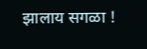झालाय सगळा !